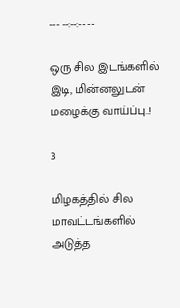--- --:--:-- --

ஒரு சில இடங்களில் இடி, மின்னலுடன் மழைக்கு வாய்ப்பு..!

3

மிழகத்தில் சில மாவட்டங்களில் அடுத்த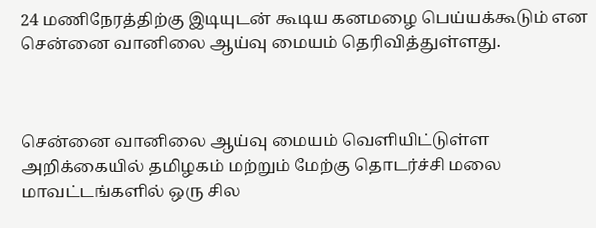24 மணிநேரத்திற்கு இடியுடன் கூடிய கனமழை பெய்யக்கூடும் என சென்னை வானிலை ஆய்வு மையம் தெரிவித்துள்ளது.



சென்னை வானிலை ஆய்வு மையம் வெளியிட்டுள்ள அறிக்கையில் தமிழகம் மற்றும் மேற்கு தொடர்ச்சி மலை மாவட்டங்களில் ஒரு சில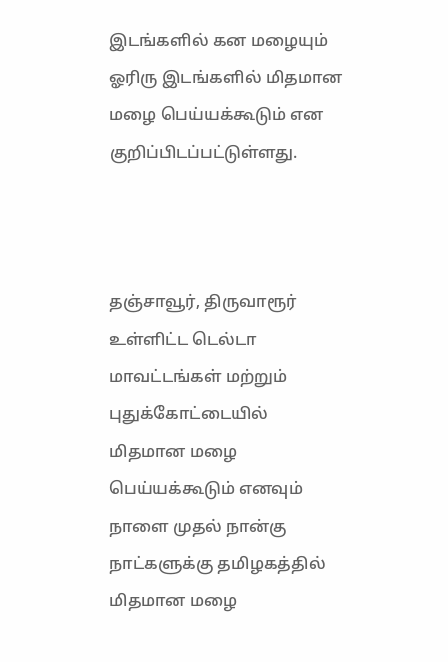இடங்களில் கன மழையும் ஓரிரு இடங்களில் மிதமான மழை பெய்யக்கூடும் என குறிப்பிடப்பட்டுள்ளது.



தஞ்சாவூர், திருவாரூர் உள்ளிட்ட டெல்டா மாவட்டங்கள் மற்றும் புதுக்கோட்டையில் மிதமான மழை பெய்யக்கூடும் எனவும் நாளை முதல் நான்கு நாட்களுக்கு தமிழகத்தில் மிதமான மழை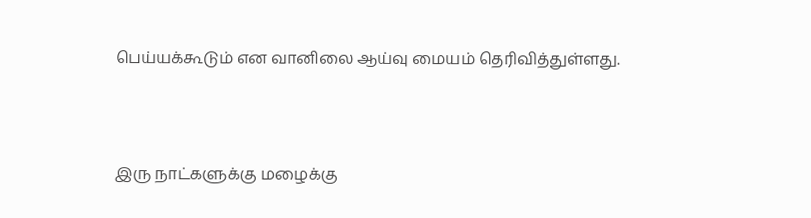பெய்யக்கூடும் என வானிலை ஆய்வு மையம் தெரிவித்துள்ளது.



இரு நாட்களுக்கு மழைக்கு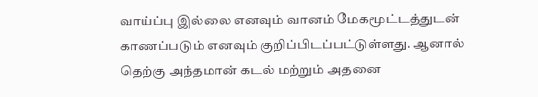வாய்ப்பு இல்லை எனவும் வானம் மேகமூட்டத்துடன் காணப்படும் எனவும் குறிப்பிடப்பட்டுள்ளது. ஆனால் தெற்கு அந்தமான் கடல் மற்றும் அதனை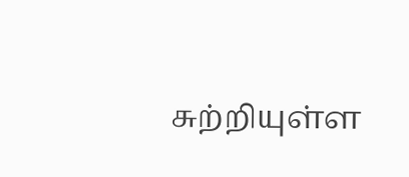சுற்றியுள்ள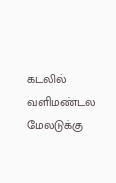கடலில் வளிமண்டல மேலடுக்கு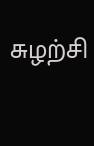சுழற்சி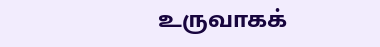உருவாகக்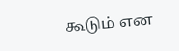கூடும் என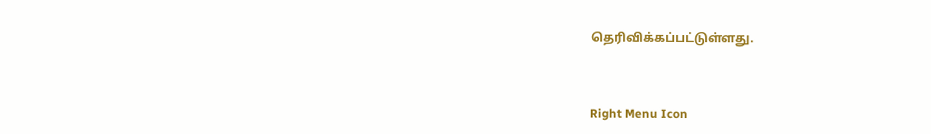தெரிவிக்கப்பட்டுள்ளது.



Right Menu Icon